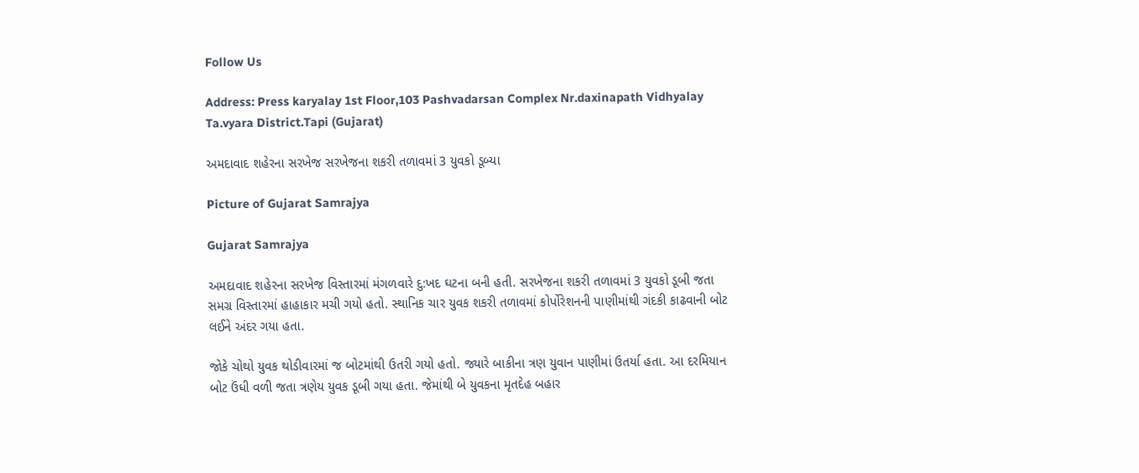Follow Us

Address: Press karyalay 1st Floor,103 Pashvadarsan Complex Nr.daxinapath Vidhyalay Ta.vyara District.Tapi (Gujarat)

અમદાવાદ શહેરના સરખેજ સરખેજના શકરી તળાવમાં 3 યુવકો ડૂબ્યા

Picture of Gujarat Samrajya

Gujarat Samrajya

અમદાવાદ શહેરના સરખેજ વિસ્તારમાં મંગળવારે દુ:ખદ ઘટના બની હતી. સરખેજના શકરી તળાવમાં 3 યુવકો ડૂબી જતા સમગ્ર વિસ્તારમાં હાહાકાર મચી ગયો હતો. સ્થાનિક ચાર યુવક શકરી તળાવમાં કોર્પોરેશનની પાણીમાંથી ગંદકી કાઢવાની બોટ લઈને અંદર ગયા હતા.

જોકે ચોથો યુવક થોડીવારમાં જ બોટમાંથી ઉતરી ગયો હતો. જ્યારે બાકીના ત્રણ યુવાન પાણીમાં ઉતર્યા હતા. આ દરમિયાન બોટ ઉંધી વળી જતા ત્રણેય યુવક ડૂબી ગયા હતા. જેમાંથી બે યુવકના મૃતદેહ બહાર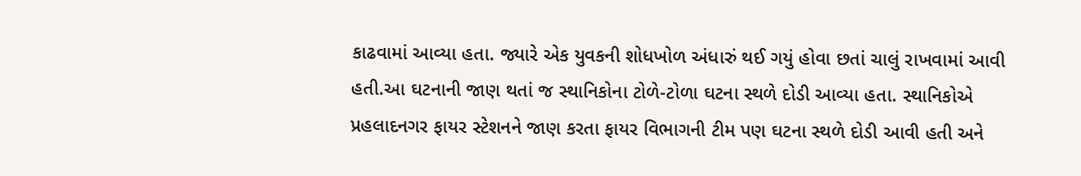કાઢવામાં આવ્યા હતા. જ્યારે એક યુવકની શોધખોળ અંધારું થઈ ગયું હોવા છતાં ચાલું રાખવામાં આવી હતી.આ ઘટનાની જાણ થતાં જ સ્થાનિકોના ટોળે-ટોળા ઘટના સ્થળે દોડી આવ્યા હતા. સ્થાનિકોએ પ્રહલાદનગર ફાયર સ્ટેશનને જાણ કરતા ફાયર વિભાગની ટીમ પણ ઘટના સ્થળે દોડી આવી હતી અને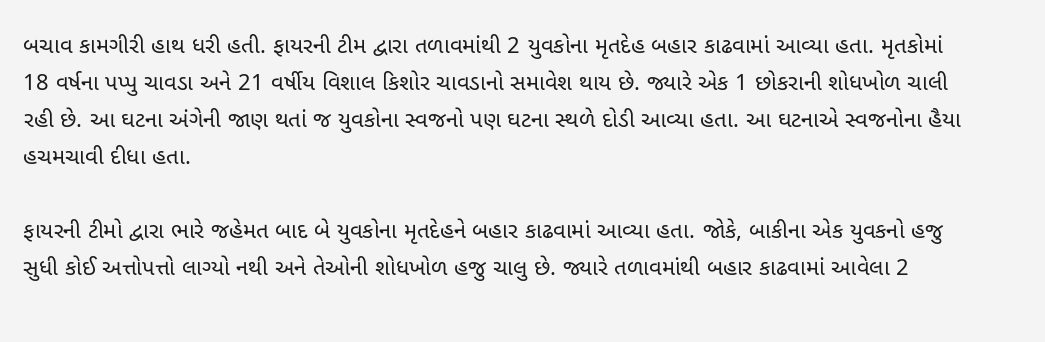બચાવ કામગીરી હાથ ધરી હતી. ફાયરની ટીમ દ્વારા તળાવમાંથી 2 યુવકોના મૃતદેહ બહાર કાઢવામાં આવ્યા હતા. મૃતકોમાં 18 વર્ષના પપ્પુ ચાવડા અને 21 વર્ષીય વિશાલ કિશોર ચાવડાનો સમાવેશ થાય છે. જ્યારે એક 1 છોકરાની શોધખોળ ચાલી રહી છે. આ ઘટના અંગેની જાણ થતાં જ યુવકોના સ્વજનો પણ ઘટના સ્થળે દોડી આવ્યા હતા. આ ઘટનાએ સ્વજનોના હૈયા હચમચાવી દીધા હતા.

ફાયરની ટીમો દ્વારા ભારે જહેમત બાદ બે યુવકોના મૃતદેહને બહાર કાઢવામાં આવ્યા હતા. જોકે, બાકીના એક યુવકનો હજુ સુધી કોઈ અત્તોપત્તો લાગ્યો નથી અને તેઓની શોધખોળ હજુ ચાલુ છે. જ્યારે તળાવમાંથી બહાર કાઢવામાં આવેલા 2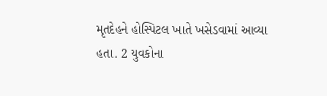મૃતદેહને હોસ્પિટલ ખાતે ખસેડવામાં આવ્યા હતા. 2 યુવકોના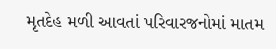મૃતદેહ મળી આવતાં પરિવારજનોમાં માતમ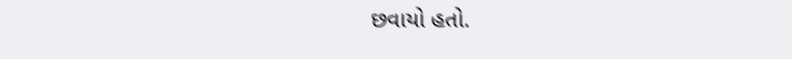છવાયો હતો.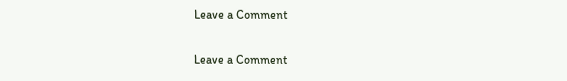Leave a Comment

Leave a Comment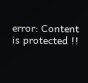error: Content is protected !!